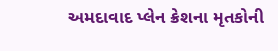અમદાવાદ પ્લેન ક્રેશના મૃતકોની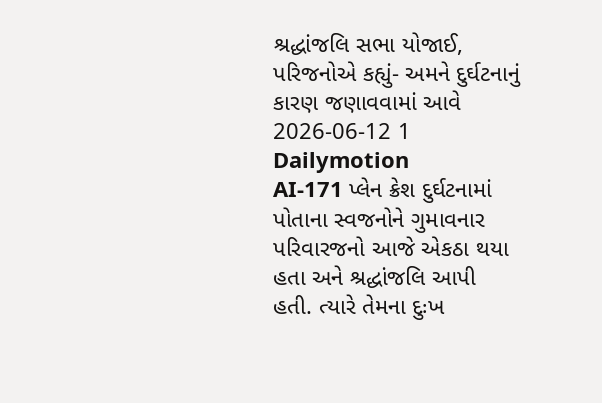શ્રદ્ધાંજલિ સભા યોજાઈ, પરિજનોએ કહ્યું- અમને દુર્ઘટનાનું કારણ જણાવવામાં આવે
2026-06-12 1 Dailymotion
AI-171 પ્લેન ક્રેશ દુર્ઘટનામાં પોતાના સ્વજનોને ગુમાવનાર પરિવારજનો આજે એકઠા થયા હતા અને શ્રદ્ધાંજલિ આપી હતી. ત્યારે તેમના દુઃખ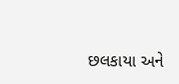છલકાયા અને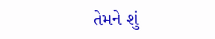તેમને શું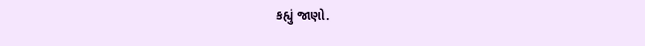કહ્યું જાણો.